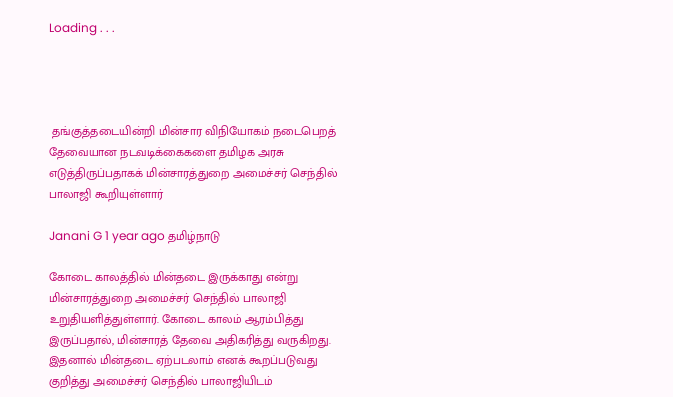Loading . . .




 தங்குத்தடையின்றி மின்சார விநியோகம் நடைபெறத் தேவையான நடவடிக்கைகளை தமிழக அரசு எடுத்திருப்பதாகக் மின்சாரத்துறை அமைச்சர் செந்தில் பாலாஜி கூறியுள்ளார்

Janani G 1 year ago தமிழ்நாடு

கோடை காலத்தில் மின்தடை இருக்காது என்று மின்சாரத்துறை அமைச்சர் செந்தில் பாலாஜி உறுதியளித்துள்ளார். கோடை காலம் ஆரம்பித்து இருப்பதால், மின்சாரத் தேவை அதிகரித்து வருகிறது. இதனால் மின்தடை ஏற்படலாம் எனக் கூறப்படுவது குறித்து அமைச்சர் செந்தில் பாலாஜியிடம்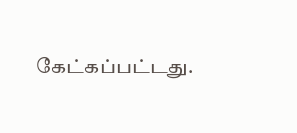கேட்கப்பட்டது.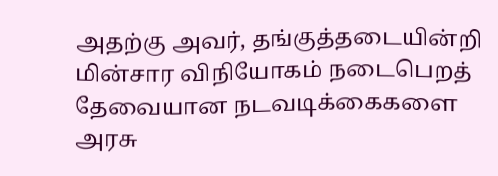அதற்கு அவர், தங்குத்தடையின்றி மின்சார விநியோகம் நடைபெறத் தேவையான நடவடிக்கைகளை அரசு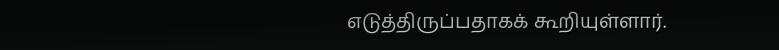எடுத்திருப்பதாகக் கூறியுள்ளார்.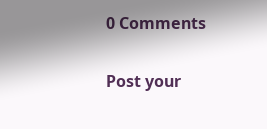0 Comments

Post your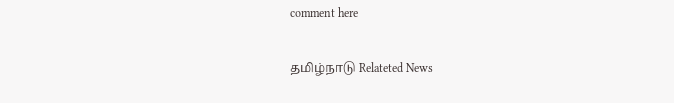comment here

தமிழ்நாடு Relateted News